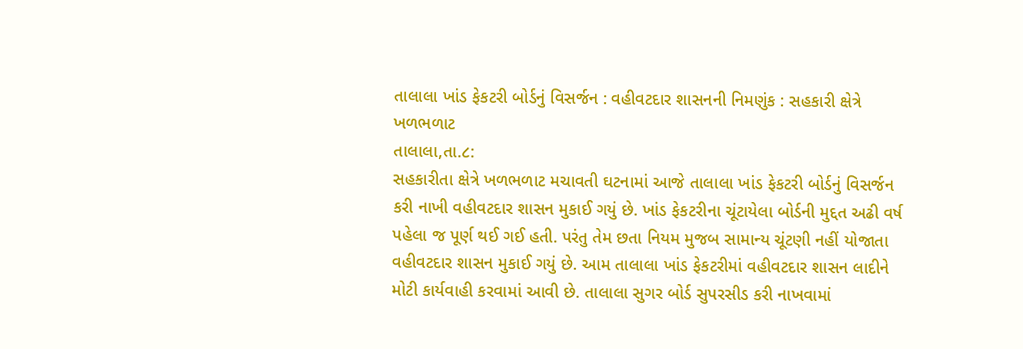તાલાલા ખાંડ ફેકટરી બોર્ડનું વિસર્જન : વહીવટદાર શાસનની નિમણુંક : સહકારી ક્ષેત્રે ખળભળાટ
તાલાલા,તા.૮:
સહકારીતા ક્ષેત્રે ખળભળાટ મચાવતી ઘટનામાં આજે તાલાલા ખાંડ ફેકટરી બોર્ડનું વિસર્જન કરી નાખી વહીવટદાર શાસન મુકાઈ ગયું છે. ખાંડ ફેકટરીના ચૂંટાયેલા બોર્ડની મુદ્દત અઢી વર્ષ પહેલા જ પૂર્ણ થઈ ગઈ હતી. પરંતુ તેમ છતા નિયમ મુજબ સામાન્ય ચૂંટણી નહીં યોજાતા વહીવટદાર શાસન મુકાઈ ગયું છે. આમ તાલાલા ખાંડ ફેકટરીમાં વહીવટદાર શાસન લાદીને મોટી કાર્યવાહી કરવામાં આવી છે. તાલાલા સુગર બોર્ડ સુપરસીડ કરી નાખવામાં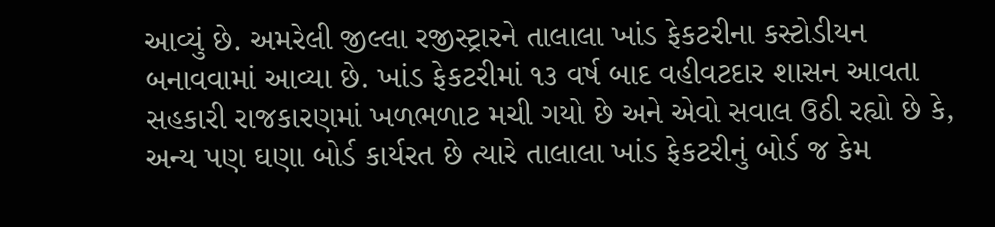આવ્યું છે. અમરેલી જીલ્લા રજીસ્ટ્રારને તાલાલા ખાંડ ફેકટરીના કસ્ટોડીયન બનાવવામાં આવ્યા છે. ખાંડ ફેકટરીમાં ૧૩ વર્ષ બાદ વહીવટદાર શાસન આવતા સહકારી રાજકારણમાં ખળભળાટ મચી ગયો છે અને એવો સવાલ ઉઠી રહ્યો છે કે, અન્ય પણ ઘણા બોર્ડ કાર્યરત છે ત્યારે તાલાલા ખાંડ ફેકટરીનું બોર્ડ જ કેમ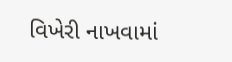વિખેરી નાખવામાં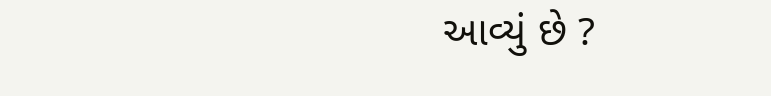આવ્યું છે ?